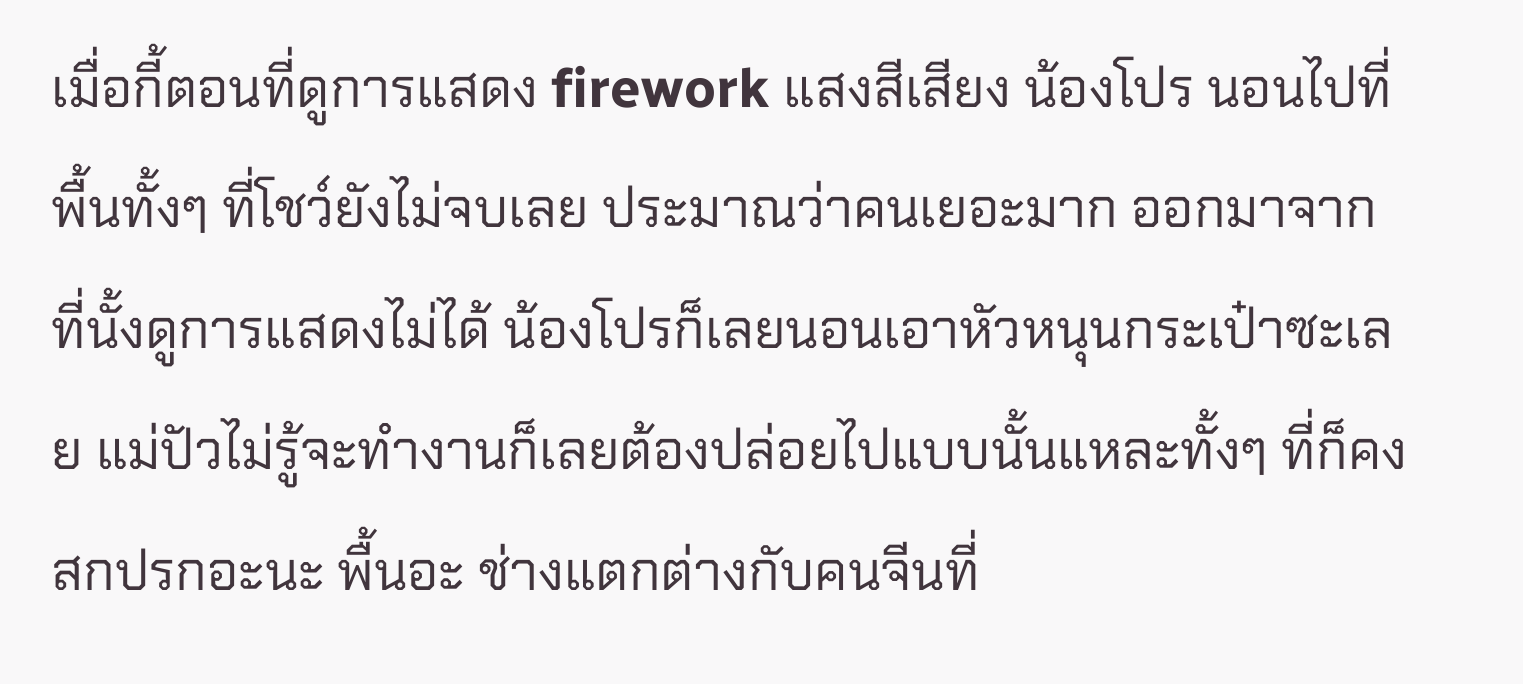เมื่อกี้ตอนที่ดูการแสดง firework แสงสีเสียง น้องโปร นอนไปที่พื้นทั้งๆ ที่โชว์ยังไม่จบเลย ประมาณว่าคนเยอะมาก ออกมาจากที่นั้งดูการแสดงไม่ได้ น้องโปรก็เลยนอนเอาหัวหนุนกระเป๋าซะเลย แม่ปัวไม่รู้จะทำงานก็เลยต้องปล่อยไปแบบนั้นแหละทั้งๆ ที่ก็คงสกปรกอะนะ พื้นอะ ช่างแตกต่างกับคนจีนที่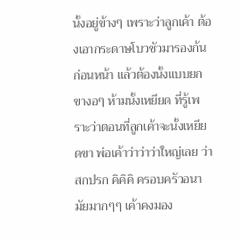นั้งอยู่ข้างๆ เพราะว่าลูกเค้า ต้องเอากระดาษโบวชัวมารองก้นก่อนหน้า แล้วต้องนั้งแบบยกขางอๆ ห้ามนั้งเหยียด ที่รู้เพราะว่าตอนที่ลูกเค้าจะนั้งเหยียดขา พ่อเค้าว่าว่าว่าใหญ่เลย ว่าสกปรก คิคิคิ ครอบครัวอนามัยมากๆๆ เค้าคงมอง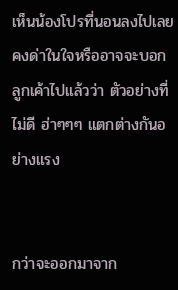เห็นน้องโปรที่นอนลงไปเลยคงด่าในใจหรืออาจจะบอกลูกเค้าไปแล้วว่า ตัวอย่างที่ไม่ดี ฮ่าๆๆๆ แตกต่างกันอย่างแรง


กว่าจะออกมาจาก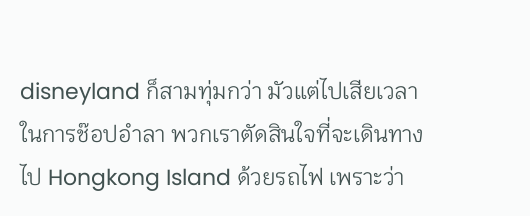disneyland ก็สามทุ่มกว่า มัวแต่ไปเสียเวลาในการช๊อปอำลา พวกเราตัดสินใจที่จะเดินทางไป Hongkong Island ด้วยรถไฟ เพราะว่า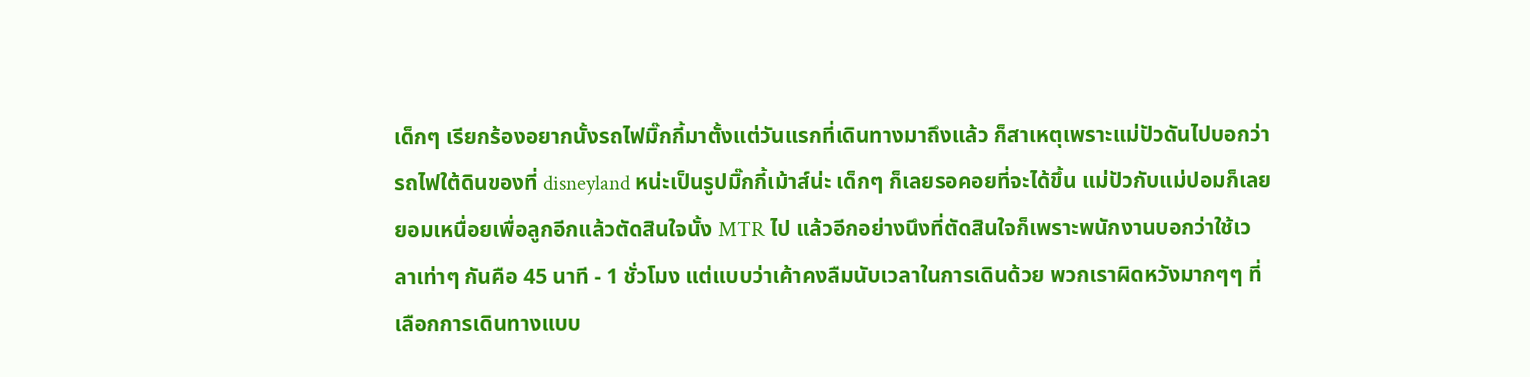เด็กๆ เรียกร้องอยากนั้งรถไฟมิ๊กกี้มาตั้งแต่วันแรกที่เดินทางมาถึงแล้ว ก็สาเหตุเพราะแม่ปัวดันไปบอกว่า รถไฟใต้ดินของที่ disneyland หน่ะเป็นรูปมิ๊กกี้เม้าส์น่ะ เด็กๆ ก็เลยรอคอยที่จะได้ขึ้น แม่ปัวกับแม่ปอมก็เลยยอมเหนื่อยเพื่อลูกอีกแล้วตัดสินใจนั้ง MTR ไป แล้วอีกอย่างนึงที่ตัดสินใจก็เพราะพนักงานบอกว่าใช้เวลาเท่าๆ กันคือ 45 นาที - 1 ชั่วโมง แต่แบบว่าเค้าคงลืมนับเวลาในการเดินด้วย พวกเราผิดหวังมากๆๆ ที่เลือกการเดินทางแบบ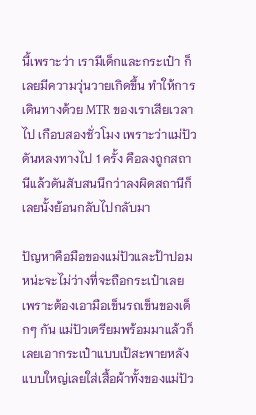นี้เพราะว่า เรามีเด็กและกระเป๋า ก็เลยมีความวุ่นวายเกิดขึ้น ทำให้การเดินทางด้วย MTR ของเราเสียเวลาไป เกือบสองชั่วโมง เพราะว่าแม่ปัวดันหลงทางไป 1 ครั้ง คือลงถูกสถานีแล้วดันสับสนนึกว่าลงผิดสถานีก็เลยนั้งย้อนกลับไปกลับมา

ปัญหาคือมือของแม่ปัวและป้าปอมหน่ะจะไม่ว่างที่จะถือกระเป๋าเลย เพราะต้องเอามือเข็นรถเข็นของเด็กๆ กัน แม่ปัวเตรียมพร้อมมาแล้วก็เลยเอากระเป๋าแบบเป้สะพายหลังแบบใหญ่เลยใส่เสื้อผ้าทั้งของแม่ปัว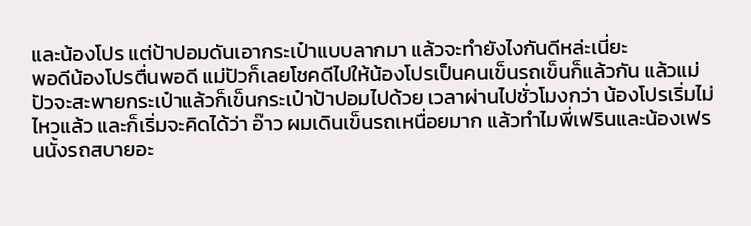และน้องโปร แต่ป้าปอมดันเอากระเป๋าแบบลากมา แล้วจะทำยังไงกันดีหล่ะเนี่ยะ
พอดีน้องโปรตื่นพอดี แม่ปัวก็เลยโชคดีไปให้น้องโปรเป็นคนเข็นรถเข็นก็แล้วกัน แล้วแม่ปัวจะสะพายกระเป๋าแล้วก็เข็นกระเป๋าป้าปอมไปด้วย เวลาผ่านไปชั่วโมงกว่า น้องโปรเริ่มไม่ไหวแล้ว และก็เริ่มจะคิดได้ว่า อ๊าว ผมเดินเข็นรถเหนื่อยมาก แล้วทำไมพี่เฟรินและน้องเฟรนนั้งรถสบายอะ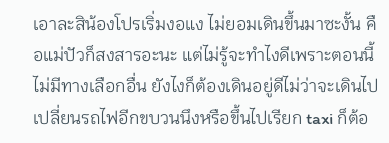เอาละสิน้องโปรเริ่มงอแง ไม่ยอมเดินขึ้นมาซะงั้น คือแม่ปัวก็สงสารอะนะ แต่ไม่รู้จะทำไงดีเพราะตอนนี้ไม่มีทางเลือกอื่น ยังไงก็ต้องเดินอยู่ดีไม่ว่าจะเดินไปเปลี่ยนรถไฟอีกขบวนนึงหรือขึ้นไปเรียก taxi ก็ต้อ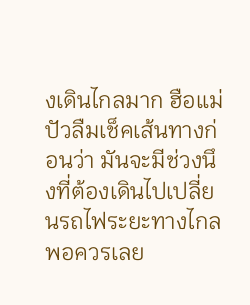งเดินไกลมาก ฮือแม่ปัวลืมเช็คเส้นทางก่อนว่า มันจะมีช่วงนึงที่ต้องเดินไปเปลี่ยนรถไฟระยะทางไกลพอควรเลย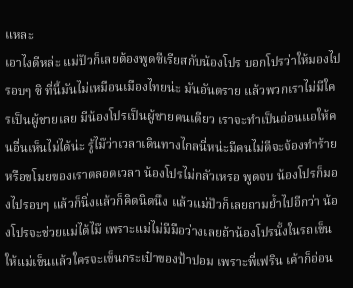แหละ
เอาไงดีหล่ะ แม่ปัวก็เลยต้องพูดซีเรียสกับน้องโปร บอกโปรว่าให้มองไปรอบๆ ซิ ที่นี้มันไม่เหมือนเมืองไทยน่ะ มันอันตราย แล้วพวกเราไม่มีใครเป็นผู้ชายเลย มีน้องโปรเป็นผู้ชายคนเดียว เราจะทำเป็นอ่อนแอให้คนอื่นเห็นไม่ได้น่ะ รู้ไม๊ว่าเวลาเดินทางไกลนี่หน่ะมีคนไม่ดีจะจ้องทำร้ายหรือขโมยของเราตลอดเวลา น้องโปรไม่กลัวเหรอ พูดจบ น้องโปรก็มองไปรอบๆ แล้วก็นิ่งแล้วก็คิดนิดนึง แล้วแม่ปัวก็เลยถามย้ำไปอีกว่า น้องโปรจะช่วยแม่ได้ไม๊ เพราะแม่ไม่มีมือว่างเลยถ้าน้องโปรนั้งในรถเข็นให้แม่เข็นแล้วใครจะเข็นกระเป๋าของป้าปอม เพราะพี่เฟริน เค้าก็อ่อน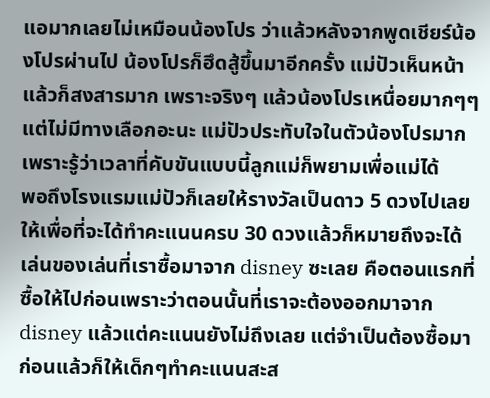แอมากเลยไม่เหมือนน้องโปร ว่าแล้วหลังจากพูดเชียร์น้องโปรผ่านไป น้องโปรก็ฮึดสู้ขึ้นมาอีกครั้ง แม่ปัวเห็นหน้าแล้วก็สงสารมาก เพราะจริงๆ แล้วน้องโปรเหนื่อยมากๆๆ แต่ไม่มีทางเลือกอะนะ แม่ปัวประทับใจในตัวน้องโปรมาก เพราะรู้ว่าเวลาที่คับขันแบบนี้ลูกแม่ก็พยามเพื่อแม่ได้
พอถึงโรงแรมแม่ปัวก็เลยให้รางวัลเป็นดาว 5 ดวงไปเลยให้เพื่อที่จะได้ทำคะแนนครบ 30 ดวงแล้วก็หมายถึงจะได้เล่นของเล่นที่เราซื้อมาจาก disney ซะเลย คือตอนแรกที่ซื้อให้ไปก่อนเพราะว่าตอนนั้นที่เราจะต้องออกมาจาก disney แล้วแต่คะแนนยังไม่ถึงเลย แต่จำเป็นต้องซื้อมาก่อนแล้วก็ให้เด็กๆทำคะแนนสะส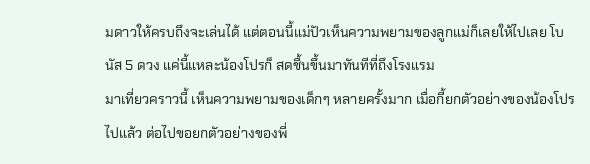มดาวให้ครบถึงจะเล่นได้ แต่ตอนนี้แม่ปัวเห็นความพยามของลูกแม่ก็เลยให้ไปเลย โบนัส 5 ดวง แค่นี้แหละน้องโปรก็ สดชื้นขึ้นมาทันทีที่ถึงโรงแรม
มาเที่ยวคราวนี้ เห็นความพยามของเด็กๆ หลายครั้งมาก เมื่อกี้ยกตัวอย่างของน้องโปรไปแล้ว ต่อไปขอยกตัวอย่างของพี่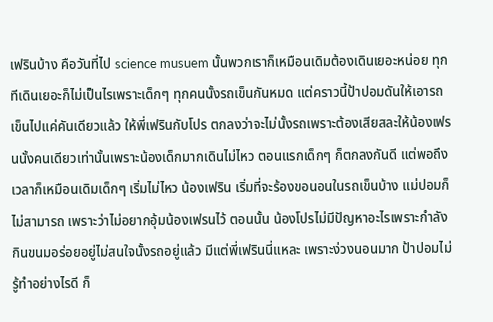เฟรินบ้าง คือวันที่ไป science musuem นั้นพวกเราก็เหมือนเดิมต้องเดินเยอะหน่อย ทุกทีเดินเยอะก็ไม่เป็นไรเพราะเด็กๆ ทุกคนนั้งรถเข็นกันหมด แต่คราวนี้ป้าปอมดันให้เอารถเข็นไปแค่คันเดียวแล้ว ให้พี่เฟรินกับโปร ตกลงว่าจะไม่นั้งรถเพราะต้องเสียสละให้น้องเฟรนนั้งคนเดียวเท่านั้นเพราะน้องเด็กมากเดินไม่ไหว ตอนแรกเด็กๆ ก็ตกลงกันดี แต่พอถึงเวลาก็เหมือนเดิมเด็กๆ เริ่มไม่ไหว น้องเฟริน เริ่มที่จะร้องขอนอนในรถเข็นบ้าง แม่ปอมก็ไม่สามารถ เพราะว่าไม่อยากอุ้มน้องเฟรนไว้ ตอนนั้น น้องโปรไม่มีปัญหาอะไรเพราะกำลังกินขนมอร่อยอยู่ไม่สนใจนั้งรถอยู่แล้ว มีแต่พี่เฟรินนี่แหละ เพราะง่วงนอนมาก ป้าปอมไม่รู้ทำอย่างไรดี ก็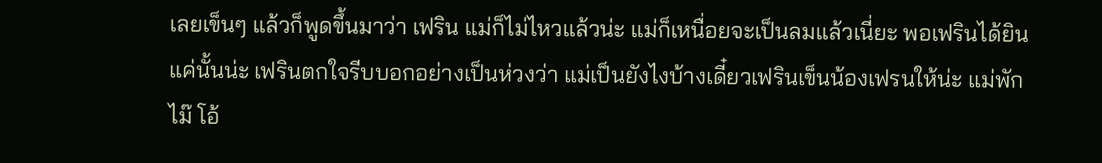เลยเข็นๆ แล้วก็พูดขึ้นมาว่า เฟริน แม่ก็ไม่ไหวแล้วน่ะ แม่ก็เหนื่อยจะเป็นลมแล้วเนี่ยะ พอเฟรินได้ยินแค่นั้นน่ะ เฟรินตกใจรีบบอกอย่างเป็นห่วงว่า แม่เป็นยังไงบ้างเดี๋ยวเฟรินเข็นน้องเฟรนให้น่ะ แม่พักไม๊ โอ้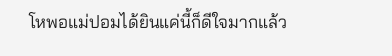โหพอแม่ปอมได้ยินแค่นี้ก็ดีใจมากแล้ว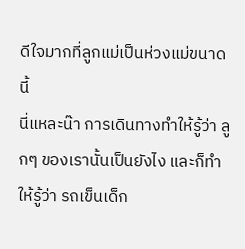ดีใจมากที่ลูกแม่เป็นห่วงแม่ขนาดนี้
นี่แหละน๊า การเดินทางทำให้รู้ว่า ลูกๆ ของเรานั้นเป็นยังไง และก็ทำให้รู้ว่า รถเข็นเด็ก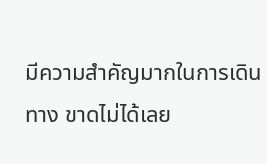มีความสำคัญมากในการเดินทาง ขาดไม่ได้เลย